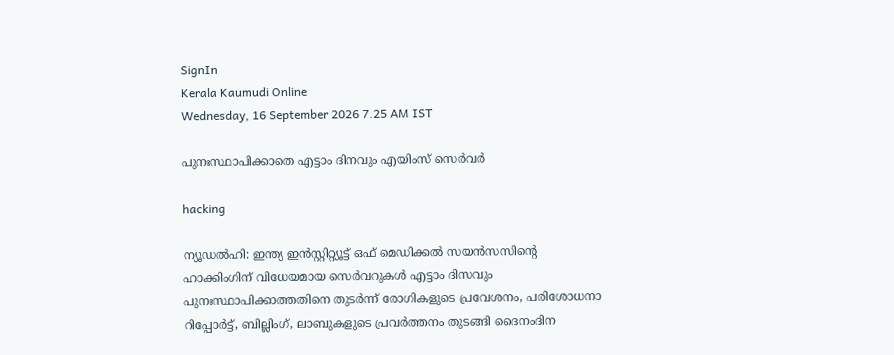SignIn
Kerala Kaumudi Online
Wednesday, 16 September 2026 7.25 AM IST

പുനഃസ്ഥാപിക്കാതെ എട്ടാം ദിനവും എയിംസ് സെർവർ

hacking

ന്യൂഡൽഹി: ഇന്ത്യ ഇൻസ്റ്റിറ്റ്യൂട്ട് ഒഫ് മെഡിക്കൽ സയൻസസിന്റെ ഹാക്കിംഗിന് വിധേയമായ സെർവറുകൾ എട്ടാം ദിസവും പുനഃസ്ഥാപിക്കാത്തതിനെ തുടർന്ന് രോഗികളുടെ പ്രവേശനം, പരിശോധനാ റിപ്പോർട്ട്, ബില്ലിംഗ്, ലാബുകളുടെ പ്രവർത്തനം തുടങ്ങി ദൈനംദിന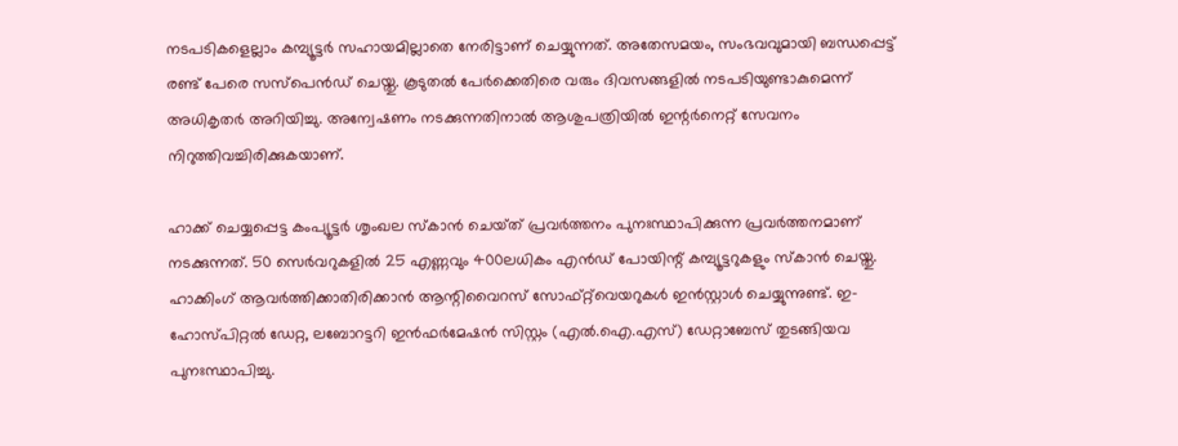നടപടികളെല്ലാം കമ്പ്യൂട്ടർ സഹായമില്ലാതെ നേരിട്ടാണ് ചെയ്യുന്നത്. അതേസമയം, സംഭവവുമായി ബന്ധപ്പെട്ട് രണ്ട് പേരെ സസ്പെൻഡ് ചെയ്തു. കൂടുതൽ പേർക്കെതിരെ വരും ദിവസങ്ങളിൽ നടപടിയുണ്ടാകുമെന്ന് അധികൃതർ അറിയിച്ചു. അന്വേഷണം നടക്കുന്നതിനാൽ ആശുപത്രിയിൽ ഇന്റർനെറ്റ് സേവനം നിറുത്തിവച്ചിരിക്കുകയാണ്.

ഹാക്ക് ചെയ്യപ്പെട്ട കംപ്യൂട്ടർ ശൃംഖല സ്‌കാൻ ചെയ്‌ത് പ്രവർത്തനം പുനഃസ്ഥാപിക്കുന്ന പ്രവർത്തനമാണ് നടക്കുന്നത്. 50 സെർവറുകളിൽ 25 എണ്ണവും 400ലധികം എൻഡ്‌ പോയിന്റ് കമ്പ്യൂട്ടറുകളും സ്കാൻ ചെയ്തു. ഹാക്കിംഗ് ആവർത്തിക്കാതിരിക്കാൻ ആന്റിവൈറസ് സോഫ്‌റ്റ്‌‌വെയറുകൾ ഇൻസ്റ്റാൾ ചെയ്യുന്നുണ്ട്. ഇ-ഹോസ്പിറ്റൽ ഡേറ്റ, ലബോറട്ടറി ഇൻഫർമേഷൻ സിസ്റ്റം (എൽ.ഐ.എസ്) ഡേറ്റാബേസ് തുടങ്ങിയവ പുനഃസ്ഥാപിച്ചു.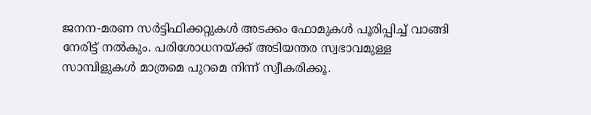ജനന-മരണ സർട്ടിഫിക്കറ്റുകൾ അടക്കം ഫോമുകൾ പൂരിപ്പിച്ച് വാങ്ങി നേരിട്ട് നൽകും. പരിശോധനയ്‌ക്ക് അടിയന്തര സ്വഭാവമുള്ള സാമ്പിളുകൾ മാത്രമെ പുറമെ നിന്ന് സ്വീകരിക്കൂ.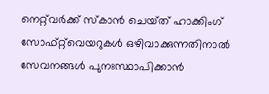നെറ്റ്‌വർക്ക് സ്‌കാൻ ചെയ്‌ത് ഹാക്കിംഗ് സോഫ്‌റ്റ്‌വെയറുകൾ ഒഴിവാക്കുന്നതിനാൽ സേവനങ്ങൾ പുനഃസ്ഥാപിക്കാൻ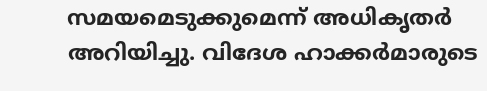സമയമെടുക്കുമെന്ന് അധികൃതർ അറിയിച്ചു. വിദേശ ഹാക്കർമാരുടെ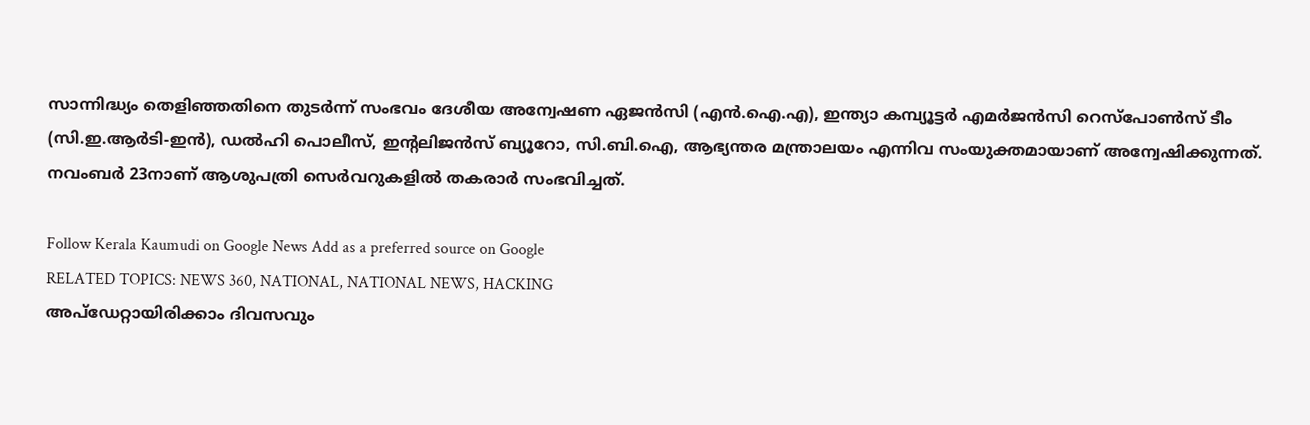സാന്നിദ്ധ്യം തെളിഞ്ഞതിനെ തുടർന്ന് സംഭവം ദേശീയ അന്വേഷണ ഏജൻസി (എൻ.ഐ.എ), ഇന്ത്യാ കമ്പ്യൂട്ടർ എമർജൻസി റെസ്‌പോൺസ് ടീം (സി.ഇ.ആർടി-ഇൻ), ഡൽഹി പൊലീസ്, ഇന്റലിജൻസ് ബ്യൂറോ, സി.ബി.ഐ, ആഭ്യന്തര മന്ത്രാലയം എന്നിവ സംയുക്തമായാണ് അന്വേഷിക്കുന്നത്. നവംബർ 23നാണ് ആശുപത്രി സെർവറുകളിൽ തകരാർ സംഭവിച്ചത്.

Follow Kerala Kaumudi on Google News Add as a preferred source on Google
RELATED TOPICS: NEWS 360, NATIONAL, NATIONAL NEWS, HACKING
അപ്ഡേറ്റായിരിക്കാം ദിവസവും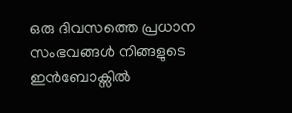ഒരു ദിവസത്തെ പ്രധാന സംഭവങ്ങൾ നിങ്ങളുടെ ഇൻബോക്സിൽ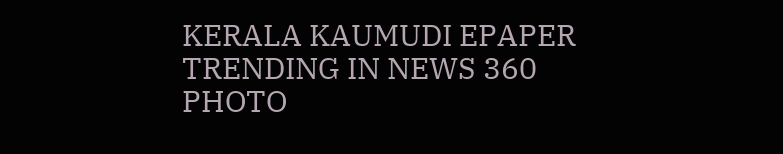KERALA KAUMUDI EPAPER
TRENDING IN NEWS 360
PHOTO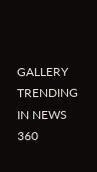GALLERY
TRENDING IN NEWS 360